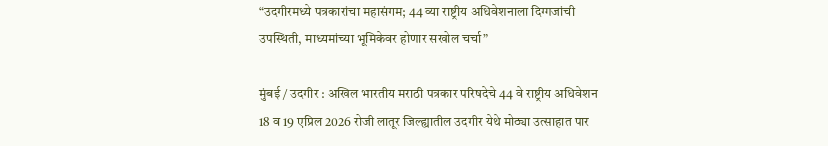“उदगीरमध्ये पत्रकारांचा महासंगम; 44 व्या राष्ट्रीय अधिवेशनाला दिग्गजांची उपस्थिती, माध्यमांच्या भूमिकेवर होणार सखोल चर्चा”

मुंबई / उदगीर : अखिल भारतीय मराठी पत्रकार परिषदेचे 44 वे राष्ट्रीय अधिवेशन 18 व 19 एप्रिल 2026 रोजी लातूर जिल्ह्यातील उदगीर येथे मोठ्या उत्साहात पार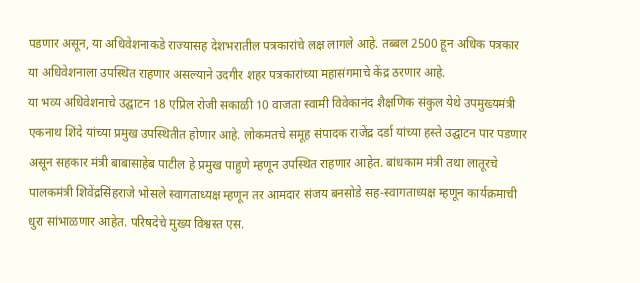पडणार असून, या अधिवेशनाकडे राज्यासह देशभरातील पत्रकारांचे लक्ष लागले आहे. तब्बल 2500 हून अधिक पत्रकार या अधिवेशनाला उपस्थित राहणार असल्याने उदगीर शहर पत्रकारांच्या महासंगमाचे केंद्र ठरणार आहे.
या भव्य अधिवेशनाचे उद्घाटन 18 एप्रिल रोजी सकाळी 10 वाजता स्वामी विवेकानंद शैक्षणिक संकुल येथे उपमुख्यमंत्री एकनाथ शिंदे यांच्या प्रमुख उपस्थितीत होणार आहे. लोकमतचे समूह संपादक राजेंद्र दर्डा यांच्या हस्ते उद्घाटन पार पडणार असून सहकार मंत्री बाबासाहेब पाटील हे प्रमुख पाहुणे म्हणून उपस्थित राहणार आहेत. बांधकाम मंत्री तथा लातूरचे पालकमंत्री शिवेंद्रसिंहराजे भोसले स्वागताध्यक्ष म्हणून तर आमदार संजय बनसोडे सह-स्वागताध्यक्ष म्हणून कार्यक्रमाची धुरा सांभाळणार आहेत. परिषदेचे मुख्य विश्वस्त एस.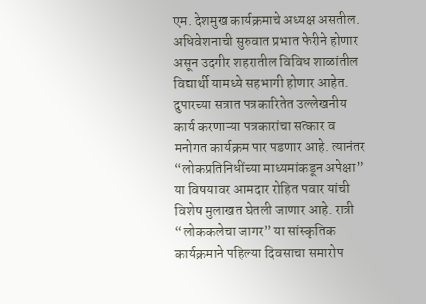एम. देशमुख कार्यक्रमाचे अध्यक्ष असतील.
अधिवेशनाची सुरुवात प्रभात फेरीने होणार असून उदगीर शहरातील विविध शाळांतील विद्यार्थी यामध्ये सहभागी होणार आहेत. दुपारच्या सत्रात पत्रकारितेत उल्लेखनीय कार्य करणाऱ्या पत्रकारांचा सत्कार व मनोगत कार्यक्रम पार पडणार आहे. त्यानंतर “लोकप्रतिनिधींच्या माध्यमांकडून अपेक्षा” या विषयावर आमदार रोहित पवार यांची विशेष मुलाखत घेतली जाणार आहे. रात्री “लोककलेचा जागर” या सांस्कृतिक कार्यक्रमाने पहिल्या दिवसाचा समारोप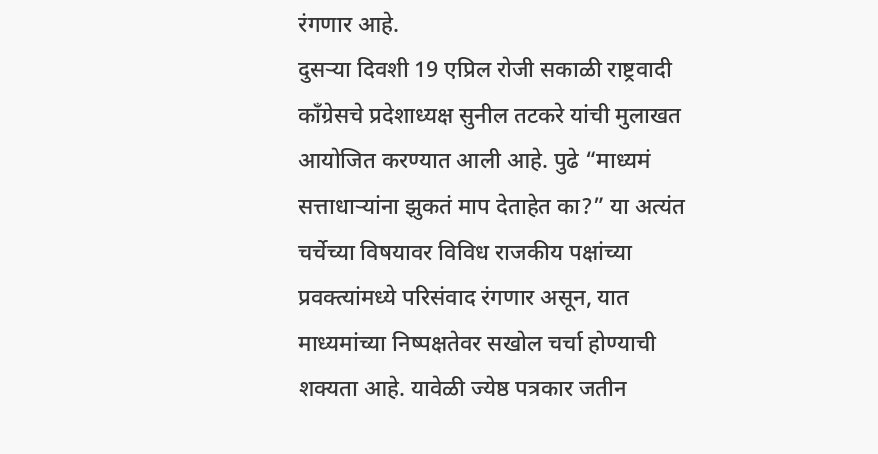रंगणार आहे.
दुसऱ्या दिवशी 19 एप्रिल रोजी सकाळी राष्ट्रवादी काँग्रेसचे प्रदेशाध्यक्ष सुनील तटकरे यांची मुलाखत आयोजित करण्यात आली आहे. पुढे “माध्यमं सत्ताधाऱ्यांना झुकतं माप देताहेत का?” या अत्यंत चर्चेच्या विषयावर विविध राजकीय पक्षांच्या प्रवक्त्यांमध्ये परिसंवाद रंगणार असून, यात माध्यमांच्या निष्पक्षतेवर सखोल चर्चा होण्याची शक्यता आहे. यावेळी ज्येष्ठ पत्रकार जतीन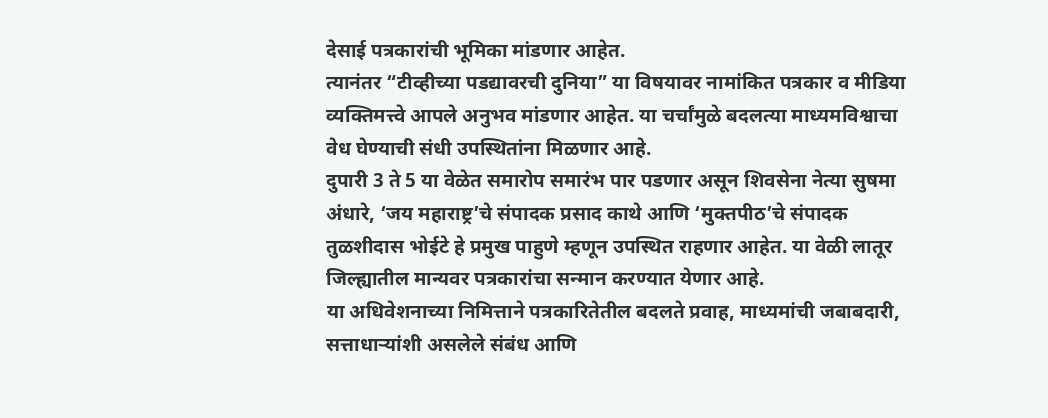देसाई पत्रकारांची भूमिका मांडणार आहेत.
त्यानंतर “टीव्हीच्या पडद्यावरची दुनिया” या विषयावर नामांकित पत्रकार व मीडिया व्यक्तिमत्त्वे आपले अनुभव मांडणार आहेत. या चर्चांमुळे बदलत्या माध्यमविश्वाचा वेध घेण्याची संधी उपस्थितांना मिळणार आहे.
दुपारी 3 ते 5 या वेळेत समारोप समारंभ पार पडणार असून शिवसेना नेत्या सुषमा अंधारे, ‘जय महाराष्ट्र’चे संपादक प्रसाद काथे आणि ‘मुक्तपीठ’चे संपादक तुळशीदास भोईटे हे प्रमुख पाहुणे म्हणून उपस्थित राहणार आहेत. या वेळी लातूर जिल्ह्यातील मान्यवर पत्रकारांचा सन्मान करण्यात येणार आहे.
या अधिवेशनाच्या निमित्ताने पत्रकारितेतील बदलते प्रवाह, माध्यमांची जबाबदारी, सत्ताधाऱ्यांशी असलेले संबंध आणि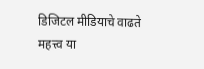डिजिटल मीडियाचे वाढते महत्त्व या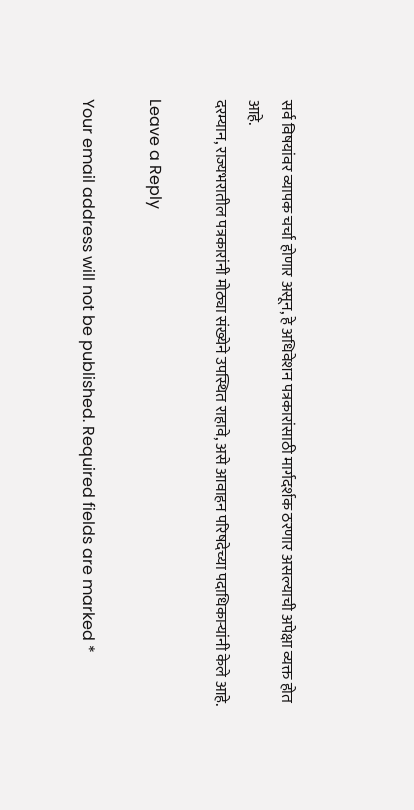सर्व विषयांवर व्यापक चर्चा होणार असून, हे अधिवेशन पत्रकारांसाठी मार्गदर्शक ठरणार असल्याची अपेक्षा व्यक्त होत आहे.
दरम्यान, राज्यभरातील पत्रकारांनी मोठ्या संख्येने उपस्थित राहावे, असे आवाहन परिषदेच्या पदाधिकाऱ्यांनी केले आहे.

Leave a Reply

Your email address will not be published. Required fields are marked *